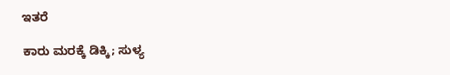ಇತರೆ

ಕಾರು ಮರಕ್ಕೆ ಡಿಕ್ಕಿ; ಸುಳ್ಯ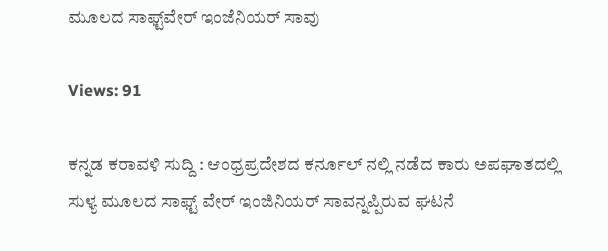ಮೂಲದ ಸಾಫ್ಟ್‌ವೇ‌ರ್ ಇಂಜೆನಿಯರ್ ಸಾವು

Views: 91

ಕನ್ನಡ ಕರಾವಳಿ ಸುದ್ದಿ : ಆಂಧ್ರಪ್ರದೇಶದ ಕರ್ನೂಲ್ ನಲ್ಲಿ ನಡೆದ ಕಾರು ಅಪಘಾತದಲ್ಲಿ ಸುಳ್ಯ ಮೂಲದ ಸಾಫ್ಟ್ ವೇರ್ ಇಂಜಿನಿಯರ್ ಸಾವನ್ನಪ್ಪಿರುವ ಘಟನೆ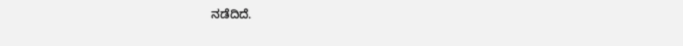ನಡೆದಿದೆ.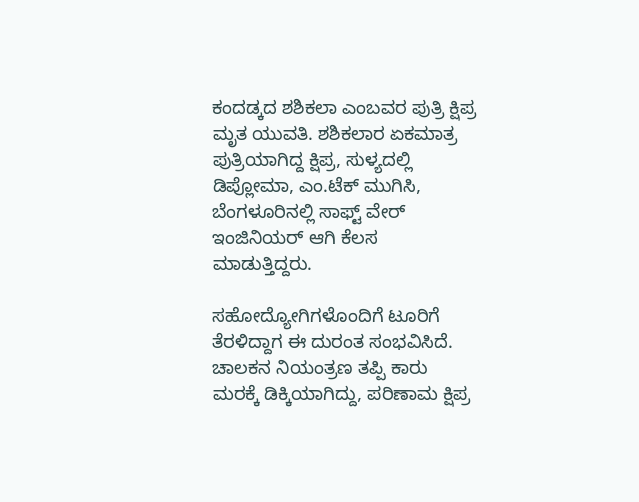ಕಂದಡ್ಕದ ಶಶಿಕಲಾ ಎಂಬವರ ಪುತ್ರಿ ಕ್ಷಿಪ್ರ ಮೃತ ಯುವತಿ. ಶಶಿಕಲಾರ ಏಕಮಾತ್ರ ಪುತ್ರಿಯಾಗಿದ್ದ ಕ್ಷಿಪ್ರ, ಸುಳ್ಯದಲ್ಲಿ ಡಿಪ್ಲೋಮಾ, ಎಂ.ಟೆಕ್ ಮುಗಿಸಿ, ಬೆಂಗಳೂರಿನಲ್ಲಿ ಸಾಫ್ಟ್ ವೇ‌ರ್ ಇಂಜಿನಿಯರ್ ಆಗಿ ಕೆಲಸ ಮಾಡುತ್ತಿದ್ದರು.

ಸಹೋದ್ಯೋಗಿಗಳೊಂದಿಗೆ ಟೂರಿಗೆ ತೆರಳಿದ್ದಾಗ ಈ ದುರಂತ ಸಂಭವಿಸಿದೆ. ಚಾಲಕನ ನಿಯಂತ್ರಣ ತಪ್ಪಿ ಕಾರು ಮರಕ್ಕೆ ಡಿಕ್ಕಿಯಾಗಿದ್ದು, ಪರಿಣಾಮ ಕ್ಷಿಪ್ರ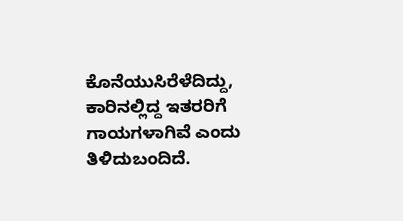ಕೊನೆಯುಸಿರೆಳೆದಿದ್ದು, ಕಾರಿನಲ್ಲಿದ್ದ ಇತರರಿಗೆ ಗಾಯಗಳಾಗಿವೆ ಎಂದು ತಿಳಿದುಬಂದಿದೆ.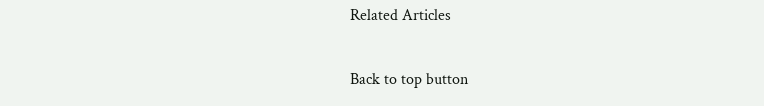Related Articles

Back to top button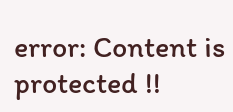error: Content is protected !!